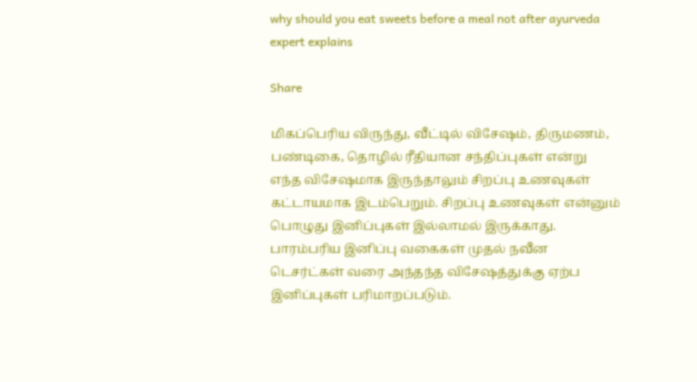why should you eat sweets before a meal not after ayurveda expert explains

Share

மிகப்பெரிய விருந்து, வீட்டில் விசேஷம், திருமணம், பண்டிகை, தொழில் ரீதியான சந்திப்புகள் என்று எந்த விசேஷமாக இருந்தாலும் சிறப்பு உணவுகள் கட்டாயமாக இடம்பெறும். சிறப்பு உணவுகள் என்னும் பொழுது இனிப்புகள் இல்லாமல் இருக்காது. பாரம்பரிய இனிப்பு வகைகள் முதல் நவீன டெசர்ட்கள் வரை அந்தந்த விசேஷத்துக்கு ஏற்ப இனிப்புகள் பரிமாறப்படும்.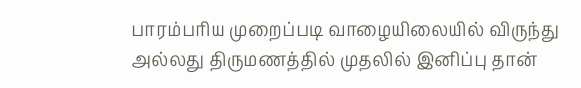பாரம்பரிய முறைப்படி வாழையிலையில் விருந்து அல்லது திருமணத்தில் முதலில் இனிப்பு தான்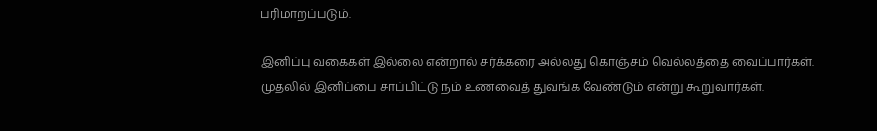பரிமாறப்படும்.

இனிப்பு வகைகள் இல்லை என்றால் சர்க்கரை அல்லது கொஞ்சம் வெல்லத்தை வைப்பார்கள். முதலில் இனிப்பை சாப்பிட்டு நம் உணவைத் துவங்க வேண்டும் என்று கூறுவார்கள்.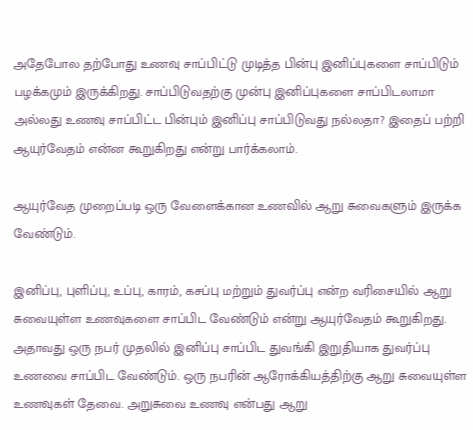அதேபோல தற்போது உணவு சாப்பிட்டு முடித்த பின்பு இனிப்புகளை சாப்பிடும் பழக்கமும் இருக்கிறது. சாப்பிடுவதற்கு முன்பு இனிப்புகளை சாப்பிடலாமா அல்லது உணவு சாப்பிட்ட பின்பும் இனிப்பு சாப்பிடுவது நல்லதா? இதைப் பற்றி ஆயுர்வேதம் என்ன கூறுகிறது என்று பார்க்கலாம்.

ஆயுர்வேத முறைப்படி ஒரு வேளைக்கான உணவில் ஆறு சுவைகளும் இருக்க வேண்டும்.

இனிப்பு, புளிப்பு, உப்பு, காரம், கசப்பு மற்றும் துவர்ப்பு என்ற வரிசையில் ஆறு சுவையுள்ள உணவுகளை சாப்பிட வேண்டும் என்று ஆயுர்வேதம் கூறுகிறது. அதாவது ஒரு நபர் முதலில் இனிப்பு சாப்பிட துவங்கி இறுதியாக துவர்ப்பு உணவை சாப்பிட வேண்டும். ஒரு நபரின் ஆரோக்கியத்திற்கு ஆறு சுவையுள்ள உணவுகள் தேவை. அறுசுவை உணவு என்பது ஆறு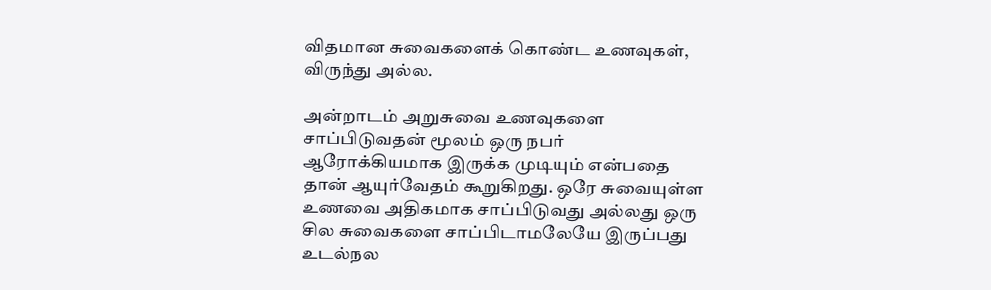விதமான சுவைகளைக் கொண்ட உணவுகள், விருந்து அல்ல.

அன்றாடம் அறுசுவை உணவுகளை சாப்பிடுவதன் மூலம் ஒரு நபர் ஆரோக்கியமாக இருக்க முடியும் என்பதை தான் ஆயுர்வேதம் கூறுகிறது. ஒரே சுவையுள்ள உணவை அதிகமாக சாப்பிடுவது அல்லது ஒரு சில சுவைகளை சாப்பிடாமலேயே இருப்பது உடல்நல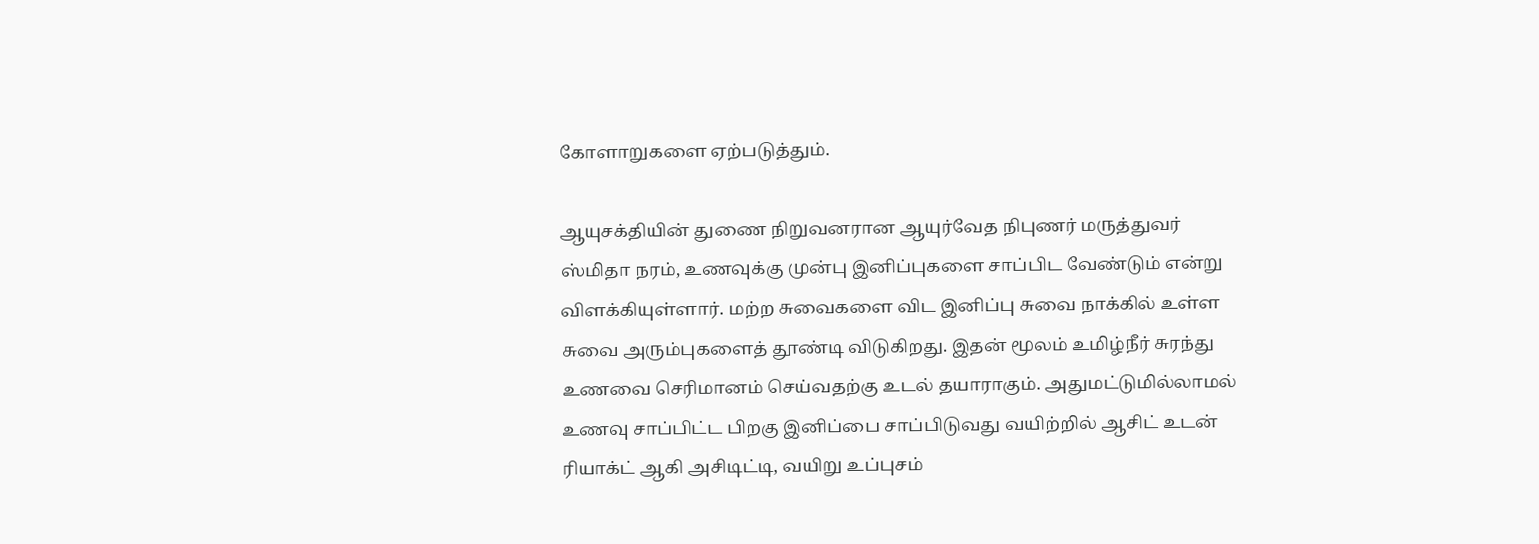கோளாறுகளை ஏற்படுத்தும்.

ஆயுசக்தியின் துணை நிறுவனரான ஆயுர்வேத நிபுணர் மருத்துவர் ஸ்மிதா நரம், உணவுக்கு முன்பு இனிப்புகளை சாப்பிட வேண்டும் என்று விளக்கியுள்ளார். மற்ற சுவைகளை விட இனிப்பு சுவை நாக்கில் உள்ள சுவை அரும்புகளைத் தூண்டி விடுகிறது. இதன் மூலம் உமிழ்நீர் சுரந்து உணவை செரிமானம் செய்வதற்கு உடல் தயாராகும். அதுமட்டுமில்லாமல் உணவு சாப்பிட்ட பிறகு இனிப்பை சாப்பிடுவது வயிற்றில் ஆசிட் உடன் ரியாக்ட் ஆகி அசிடிட்டி, வயிறு உப்புசம்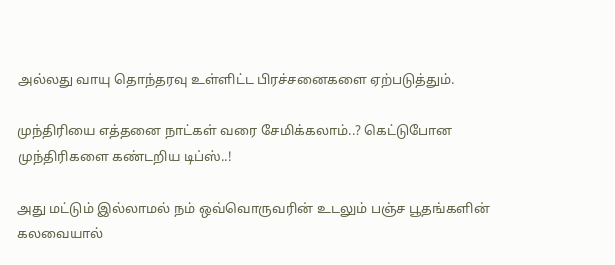அல்லது வாயு தொந்தரவு உள்ளிட்ட பிரச்சனைகளை ஏற்படுத்தும்.

முந்திரியை எத்தனை நாட்கள் வரை சேமிக்கலாம்..? கெட்டுபோன முந்திரிகளை கண்டறிய டிப்ஸ்..!

அது மட்டும் இல்லாமல் நம் ஒவ்வொருவரின் உடலும் பஞ்ச பூதங்களின் கலவையால்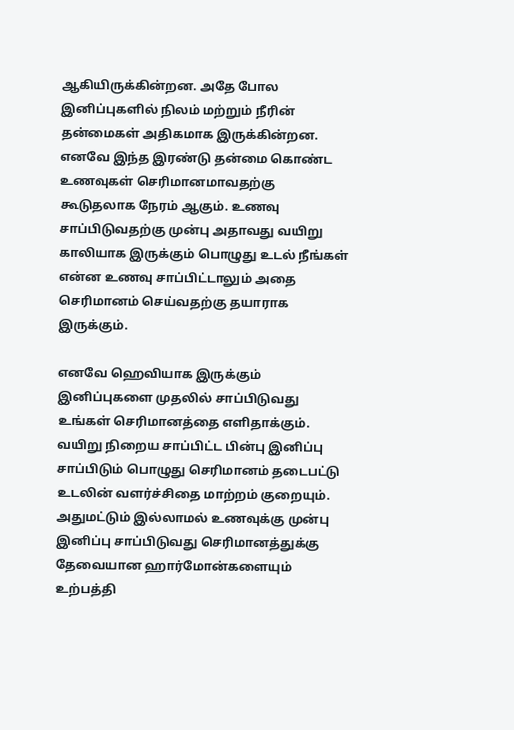ஆகியிருக்கின்றன. அதே போல இனிப்புகளில் நிலம் மற்றும் நீரின் தன்மைகள் அதிகமாக இருக்கின்றன. எனவே இந்த இரண்டு தன்மை கொண்ட உணவுகள் செரிமானமாவதற்கு கூடுதலாக நேரம் ஆகும். உணவு சாப்பிடுவதற்கு முன்பு அதாவது வயிறு காலியாக இருக்கும் பொழுது உடல் நீங்கள் என்ன உணவு சாப்பிட்டாலும் அதை செரிமானம் செய்வதற்கு தயாராக இருக்கும்.

எனவே ஹெவியாக இருக்கும் இனிப்புகளை முதலில் சாப்பிடுவது உங்கள் செரிமானத்தை எளிதாக்கும். வயிறு நிறைய சாப்பிட்ட பின்பு இனிப்பு சாப்பிடும் பொழுது செரிமானம் தடைபட்டு உடலின் வளர்ச்சிதை மாற்றம் குறையும். அதுமட்டும் இல்லாமல் உணவுக்கு முன்பு இனிப்பு சாப்பிடுவது செரிமானத்துக்கு தேவையான ஹார்மோன்களையும் உற்பத்தி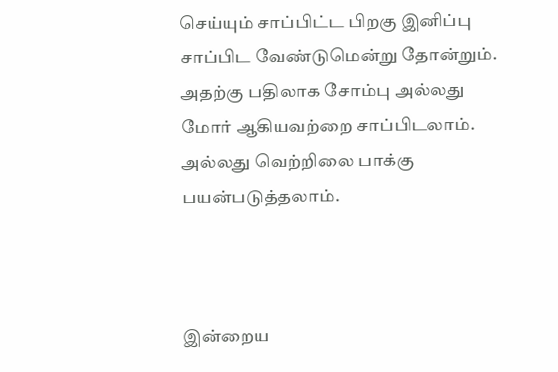செய்யும் சாப்பிட்ட பிறகு இனிப்பு சாப்பிட வேண்டுமென்று தோன்றும். அதற்கு பதிலாக சோம்பு அல்லது மோர் ஆகியவற்றை சாப்பிடலாம். அல்லது வெற்றிலை பாக்கு பயன்படுத்தலாம்.



இன்றைய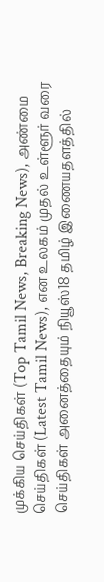முக்கிய செய்திகள் (Top Tamil News, Breaking News), அண்மை செய்திகள் (Latest Tamil News), என உலகம் முதல் உள்ளூர் வரை செய்திகள் அனைத்தையும் நியூஸ்18 தமிழ் இணையதளத்தில்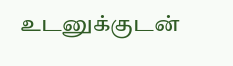உடனுக்குடன்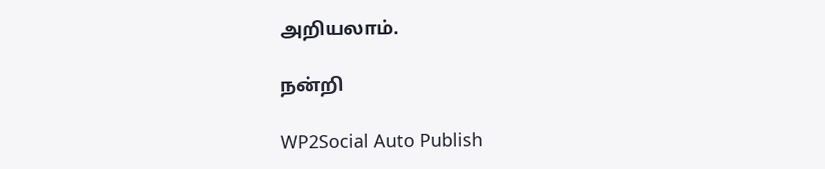அறியலாம்.

நன்றி

WP2Social Auto Publish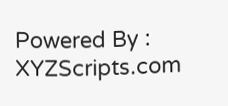Powered By : XYZScripts.com